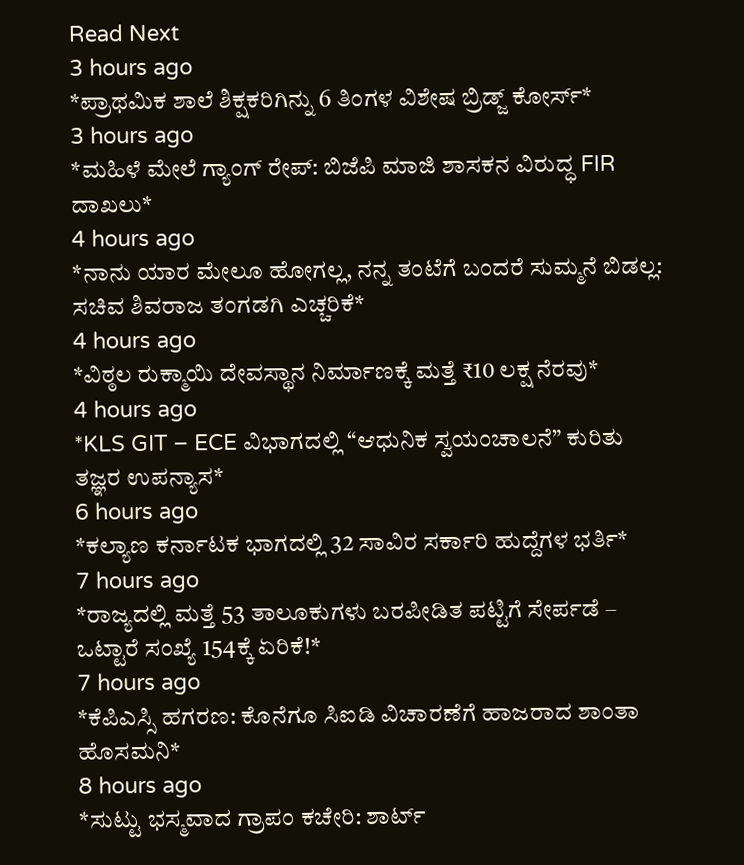Read Next
3 hours ago
*ಪ್ರಾಥಮಿಕ ಶಾಲೆ ಶಿಕ್ಷಕರಿಗಿನ್ನು 6 ತಿಂಗಳ ವಿಶೇಷ ಬ್ರಿಡ್ಜ್ ಕೋರ್ಸ್*
3 hours ago
*ಮಹಿಳೆ ಮೇಲೆ ಗ್ಯಾಂಗ್ ರೇಪ್: ಬಿಜೆಪಿ ಮಾಜಿ ಶಾಸಕನ ವಿರುದ್ಧ FIR ದಾಖಲು*
4 hours ago
*ನಾನು ಯಾರ ಮೇಲೂ ಹೋಗಲ್ಲ, ನನ್ನ ತಂಟೆಗೆ ಬಂದರೆ ಸುಮ್ಮನೆ ಬಿಡಲ್ಲ: ಸಚಿವ ಶಿವರಾಜ ತಂಗಡಗಿ ಎಚ್ಚರಿಕೆ*
4 hours ago
*ವಿಠ್ಠಲ ರುಕ್ಮಾಯಿ ದೇವಸ್ಥಾನ ನಿರ್ಮಾಣಕ್ಕೆ ಮತ್ತೆ ₹10 ಲಕ್ಷ ನೆರವು*
4 hours ago
*KLS GIT – ECE ವಿಭಾಗದಲ್ಲಿ “ಆಧುನಿಕ ಸ್ವಯಂಚಾಲನೆ” ಕುರಿತು ತಜ್ಞರ ಉಪನ್ಯಾಸ*
6 hours ago
*ಕಲ್ಯಾಣ ಕರ್ನಾಟಕ ಭಾಗದಲ್ಲಿ 32 ಸಾವಿರ ಸರ್ಕಾರಿ ಹುದ್ದೆಗಳ ಭರ್ತಿ*
7 hours ago
*ರಾಜ್ಯದಲ್ಲಿ ಮತ್ತೆ 53 ತಾಲೂಕುಗಳು ಬರಪೀಡಿತ ಪಟ್ಟಿಗೆ ಸೇರ್ಪಡೆ – ಒಟ್ಟಾರೆ ಸಂಖ್ಯೆ 154ಕ್ಕೆ ಏರಿಕೆ!*
7 hours ago
*ಕೆಪಿಎಸ್ಸಿ ಹಗರಣ: ಕೊನೆಗೂ ಸಿಐಡಿ ವಿಚಾರಣೆಗೆ ಹಾಜರಾದ ಶಾಂತಾ ಹೊಸಮನಿ*
8 hours ago
*ಸುಟ್ಟು ಭಸ್ಮವಾದ ಗ್ರಾಪಂ ಕಚೇರಿ: ಶಾರ್ಟ್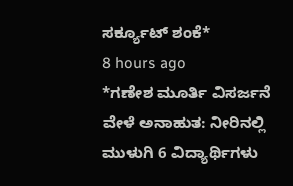ಸರ್ಕ್ಯೂಟ್ ಶಂಕೆ*
8 hours ago
*ಗಣೇಶ ಮೂರ್ತಿ ವಿಸರ್ಜನೆ ವೇಳೆ ಅನಾಹುತ: ನೀರಿನಲ್ಲಿ ಮುಳುಗಿ 6 ವಿದ್ಯಾರ್ಥಿಗಳು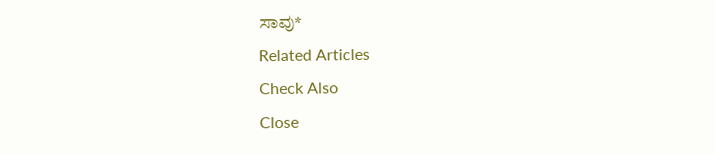ಸಾವು*
Related Articles
Check Also
Close